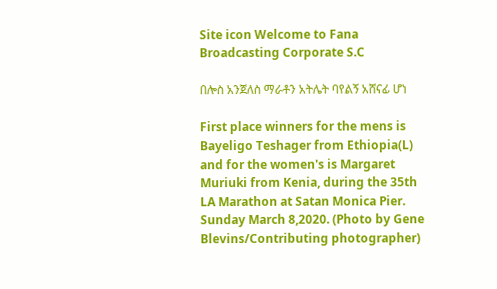Site icon Welcome to Fana Broadcasting Corporate S.C

በሎስ አንጀለስ ማራቶን አትሌት ባየልኝ አሸናፊ ሆነ

First place winners for the mens is Bayeligo Teshager from Ethiopia(L) and for the women's is Margaret Muriuki from Kenia, during the 35th LA Marathon at Satan Monica Pier. Sunday March 8,2020. (Photo by Gene Blevins/Contributing photographer)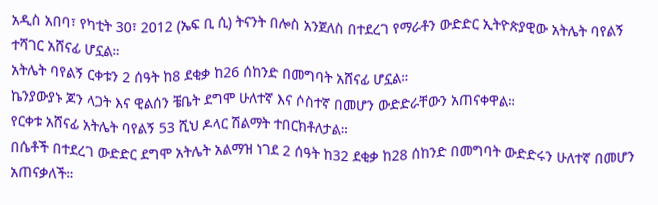አዲስ አበባ፣ የካቲት 30፣ 2012 (ኤፍ ቢ ሲ) ትናንት በሎስ አንጀለስ በተደረገ የማራቶን ውድድር ኢትዮጵያዊው አትሌት ባየልኝ ተሻገር አሸናፊ ሆኗል።
አትሌት ባየልኝ ርቀቱን 2 ሰዓት ከ8 ደቂቃ ከ26 ሰከንድ በመግባት አሸናፊ ሆኗል።
ኬንያውያኑ ጆን ላጋት እና ዊልሰን ቼቤት ደግሞ ሁለተኛ እና ሶስተኛ በመሆን ውድድራቸውን አጠናቀዋል።
የርቀቱ አሸናፊ አትሌት ባየልኝ 53 ሺህ ዶላር ሽልማት ተበርክቶለታል።
በሴቶች በተደረገ ውድድር ደግሞ አትሌት አልማዝ ነገደ 2 ሰዓት ከ32 ደቂቃ ከ28 ሰከንድ በመግባት ውድድሩን ሁለተኛ በመሆን አጠናቃለች።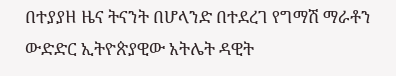በተያያዘ ዜና ትናንት በሆላንድ በተደረገ የግማሽ ማራቶን ውድድር ኢትዮጵያዊው አትሌት ዳዊት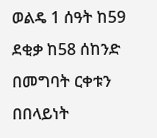ወልዴ 1 ሰዓት ከ59 ደቂቃ ከ58 ሰከንድ በመግባት ርቀቱን በበላይነት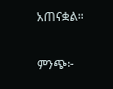አጠናቋል።

ምንጭ፦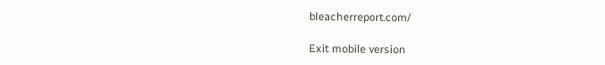bleacherreport.com/

Exit mobile version